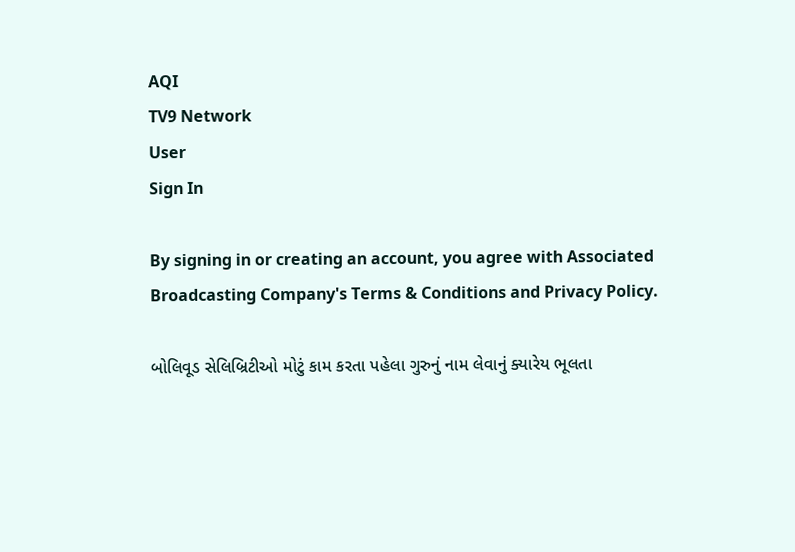AQI
TV9 Network
User
Sign In

By signing in or creating an account, you agree with Associated Broadcasting Company's Terms & Conditions and Privacy Policy.

બોલિવૂડ સેલિબ્રિટીઓ મોટું કામ કરતા પહેલા ગુરુનું નામ લેવાનું ક્યારેય ભૂલતા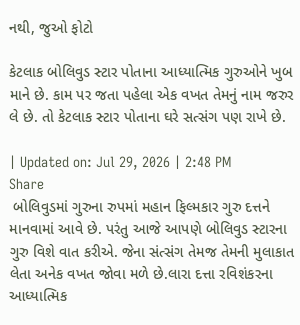નથી, જુઓ ફોટો

કેટલાક બોલિવુડ સ્ટાર પોતાના આધ્યાત્મિક ગુરુઓને ખુબ માને છે. કામ પર જતા પહેલા એક વખત તેમનું નામ જરુર લે છે. તો કેટલાક સ્ટાર પોતાના ઘરે સત્સંગ પણ રાખે છે.

| Updated on: Jul 29, 2026 | 2:48 PM
Share
 બોલિવુડમાં ગુરુના રુપમાં મહાન ફિલ્મકાર ગુરુ દત્તને માનવામાં આવે છે. પરંતુ આજે આપણે બોલિવુડ સ્ટારના ગુરુ વિશે વાત કરીએ. જેના સંત્સંગ તેમજ તેમની મુલાકાત લેતા અનેક વખત જોવા મળે છે.લારા દત્તા રવિશંકરના આધ્યાત્મિક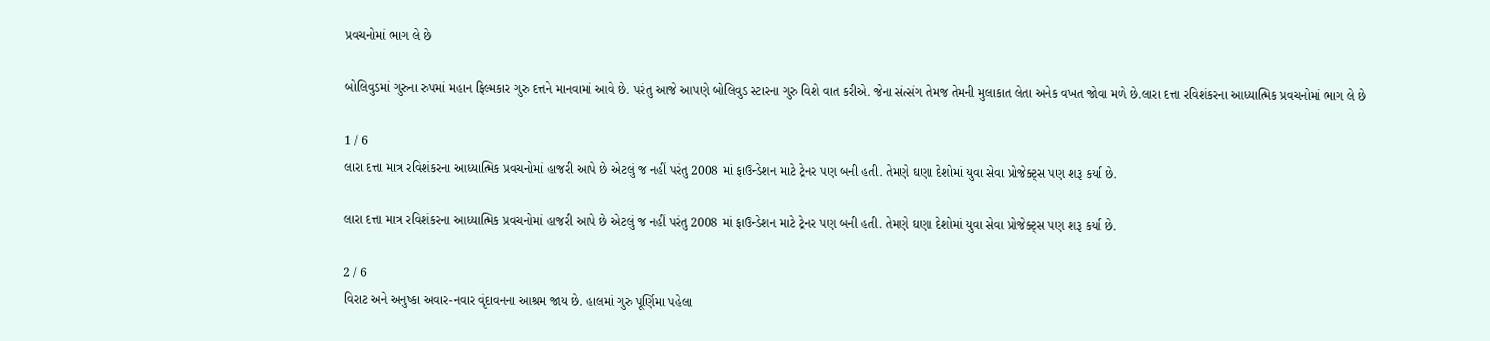પ્રવચનોમાં ભાગ લે છે

બોલિવુડમાં ગુરુના રુપમાં મહાન ફિલ્મકાર ગુરુ દત્તને માનવામાં આવે છે. પરંતુ આજે આપણે બોલિવુડ સ્ટારના ગુરુ વિશે વાત કરીએ. જેના સંત્સંગ તેમજ તેમની મુલાકાત લેતા અનેક વખત જોવા મળે છે.લારા દત્તા રવિશંકરના આધ્યાત્મિક પ્રવચનોમાં ભાગ લે છે

1 / 6
લારા દત્તા માત્ર રવિશંકરના આધ્યાત્મિક પ્રવચનોમાં હાજરી આપે છે એટલું જ નહીં પરંતુ 2008 માં ફાઉન્ડેશન માટે ટ્રેનર પણ બની હતી. તેમણે ઘણા દેશોમાં યુવા સેવા પ્રોજેક્ટ્સ પણ શરૂ કર્યા છે.

લારા દત્તા માત્ર રવિશંકરના આધ્યાત્મિક પ્રવચનોમાં હાજરી આપે છે એટલું જ નહીં પરંતુ 2008 માં ફાઉન્ડેશન માટે ટ્રેનર પણ બની હતી. તેમણે ઘણા દેશોમાં યુવા સેવા પ્રોજેક્ટ્સ પણ શરૂ કર્યા છે.

2 / 6
વિરાટ અને અનુષ્કા અવાર-નવાર વૃંદાવનના આશ્રમ જાય છે. હાલમાં ગુરુ પૂર્ણિમા પહેલા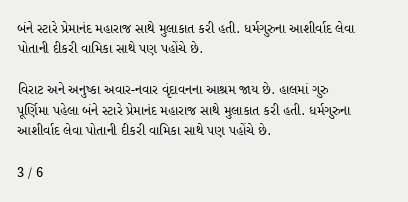બંને સ્ટારે પ્રેમાનંદ મહારાજ સાથે મુલાકાત કરી હતી. ધર્મગુરુના આશીર્વાદ લેવા પોતાની દીકરી વામિકા સાથે પણ પહોંચે છે.

વિરાટ અને અનુષ્કા અવાર-નવાર વૃંદાવનના આશ્રમ જાય છે. હાલમાં ગુરુ પૂર્ણિમા પહેલા બંને સ્ટારે પ્રેમાનંદ મહારાજ સાથે મુલાકાત કરી હતી. ધર્મગુરુના આશીર્વાદ લેવા પોતાની દીકરી વામિકા સાથે પણ પહોંચે છે.

3 / 6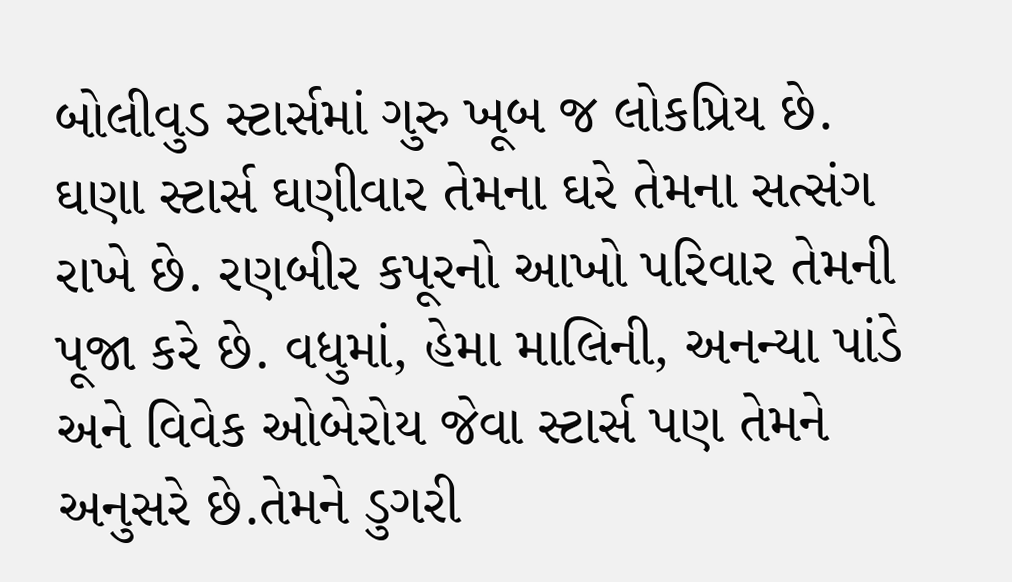બોલીવુડ સ્ટાર્સમાં ગુરુ ખૂબ જ લોકપ્રિય છે. ઘણા સ્ટાર્સ ઘણીવાર તેમના ઘરે તેમના સત્સંગ રાખે છે. રણબીર કપૂરનો આખો પરિવાર તેમની પૂજા કરે છે. વધુમાં, હેમા માલિની, અનન્યા પાંડે અને વિવેક ઓબેરોય જેવા સ્ટાર્સ પણ તેમને અનુસરે છે.તેમને ડુગરી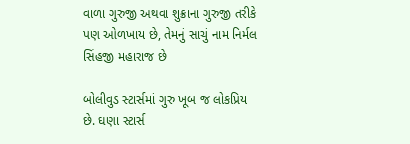વાળા ગુરુજી અથવા શુક્રાના ગુરુજી તરીકે પણ ઓળખાય છે, તેમનું સાચું નામ નિર્મલ સિંહજી મહારાજ છે

બોલીવુડ સ્ટાર્સમાં ગુરુ ખૂબ જ લોકપ્રિય છે. ઘણા સ્ટાર્સ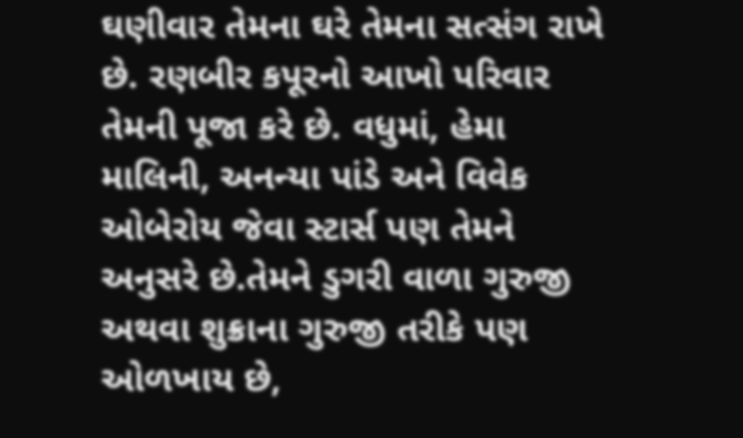ઘણીવાર તેમના ઘરે તેમના સત્સંગ રાખે છે. રણબીર કપૂરનો આખો પરિવાર તેમની પૂજા કરે છે. વધુમાં, હેમા માલિની, અનન્યા પાંડે અને વિવેક ઓબેરોય જેવા સ્ટાર્સ પણ તેમને અનુસરે છે.તેમને ડુગરી વાળા ગુરુજી અથવા શુક્રાના ગુરુજી તરીકે પણ ઓળખાય છે,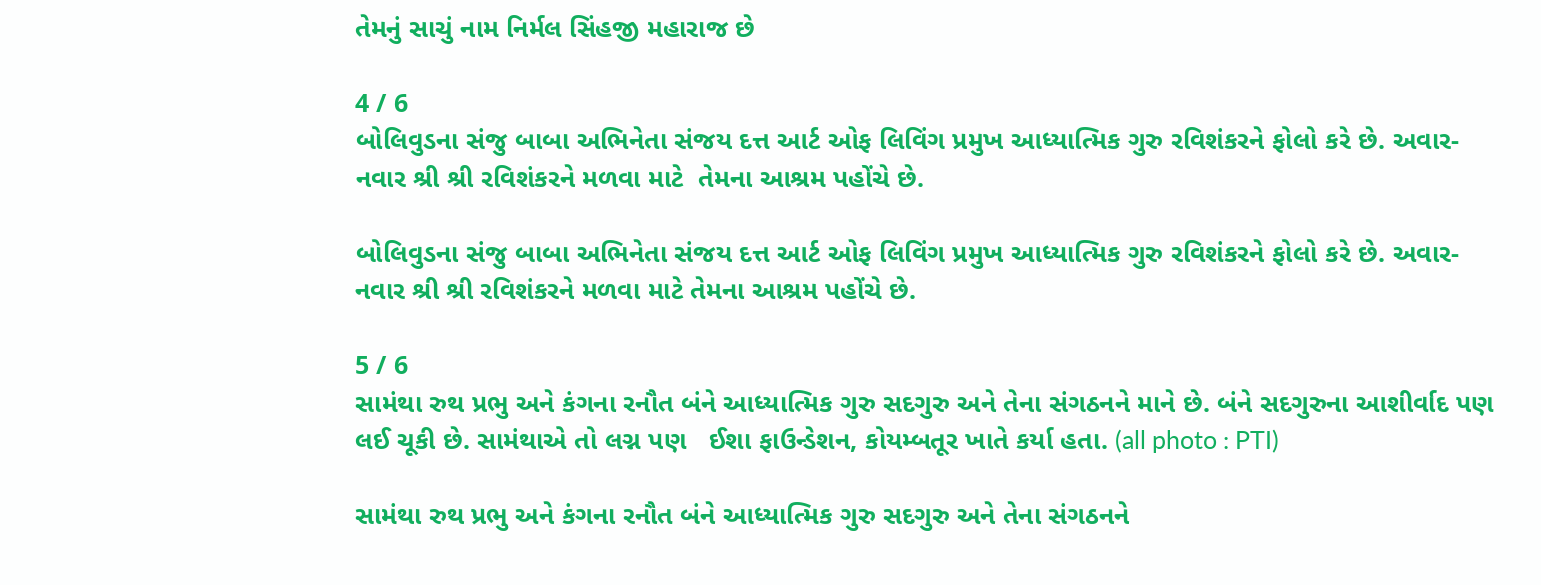તેમનું સાચું નામ નિર્મલ સિંહજી મહારાજ છે

4 / 6
બોલિવુડના સંજુ બાબા અભિનેતા સંજય દત્ત આર્ટ ઓફ લિવિંગ પ્રમુખ આધ્યાત્મિક ગુરુ રવિશંકરને ફોલો કરે છે. અવાર-નવાર શ્રી શ્રી રવિશંકરને મળવા માટે  તેમના આશ્રમ પહોંચે છે.

બોલિવુડના સંજુ બાબા અભિનેતા સંજય દત્ત આર્ટ ઓફ લિવિંગ પ્રમુખ આધ્યાત્મિક ગુરુ રવિશંકરને ફોલો કરે છે. અવાર-નવાર શ્રી શ્રી રવિશંકરને મળવા માટે તેમના આશ્રમ પહોંચે છે.

5 / 6
સામંથા રુથ પ્રભુ અને કંગના રનૌત બંને આધ્યાત્મિક ગુરુ સદગુરુ અને તેના સંગઠનને માને છે. બંને સદગુરુના આશીર્વાદ પણ લઈ ચૂકી છે. સામંથાએ તો લગ્ન પણ   ઈશા ફાઉન્ડેશન, કોયમ્બતૂર ખાતે કર્યા હતા. (all photo : PTI)

સામંથા રુથ પ્રભુ અને કંગના રનૌત બંને આધ્યાત્મિક ગુરુ સદગુરુ અને તેના સંગઠનને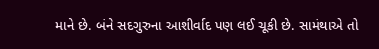માને છે. બંને સદગુરુના આશીર્વાદ પણ લઈ ચૂકી છે. સામંથાએ તો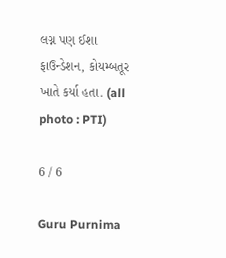લગ્ન પણ ઈશા ફાઉન્ડેશન, કોયમ્બતૂર ખાતે કર્યા હતા. (all photo : PTI)

6 / 6

Guru Purnima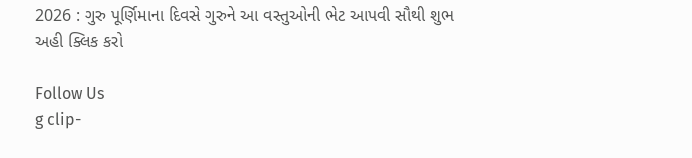2026 : ગુરુ પૂર્ણિમાના દિવસે ગુરુને આ વસ્તુઓની ભેટ આપવી સૌથી શુભ અહી ક્લિક કરો

Follow Us
g clip-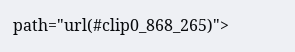path="url(#clip0_868_265)">